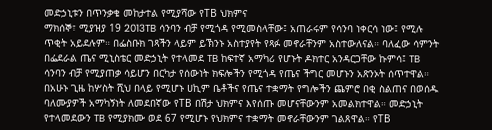መድኃኒቱን በጥንቃቄ መከታተል የሚያሻው የTB ህክምና
ማክሰኞ፣ ሚያዝያ 19 2013TB ሳንባን ብቻ የሚጎዳ የሚመስላቸው፤ አጠራሩም የሳንባ ነቀርሳ ነው፤ የሚሉ ጥቂት አይደሉም። በፌስቡክ ገጻችን ላይም ይኽንኑ አስተያየት የጻፉ መኖራቸንም አስተውለናል። ባለፈው ሳምንት በፌደራል ጤና ሚኒስቴር መድኃኒት የተላመደ TB ከፍተኛ አማካሪ የሆኑት ዶክተር አንዳርጋቸው ኩምሳ፤ TB ሳንባን ብቻ የሚያጠቃ ሳይሆን በርካታ የሰውነት ክፍሎችን የሚጎዳ የጤና ችግር መሆኑን አጽንኦት ሰጥተዋል።
በአሁኑ ጊዜ ከሦስት ሺህ በላይ የሚሆኑ ሀኪም ቤቶችና የጤና ተቋማት የግሎችን ጨምሮ በቂ ስልጠና በወሰዱ ባለሙያዎች አማካኝነት ለመደበኛው የTB በሽታ ህክምና እየሰጡ መሆናቸውንም አመልክተዋል። መድኃኒት የተላመደውን TB የሚያክሙ ወደ 67 የሚሆኑ የህክምና ተቋማት መኖራቸውንም ገልጸዋል። የTB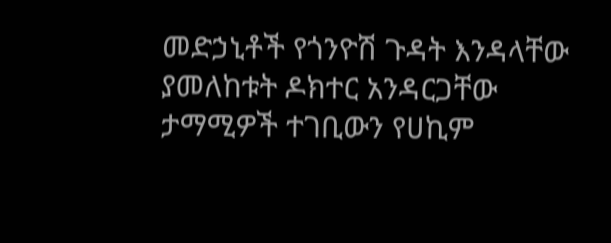መድኃኒቶች የጎንዮሽ ጉዳት እንዳላቸው ያመለከቱት ዶክተር አንዳርጋቸው ታማሚዎች ተገቢውን የሀኪም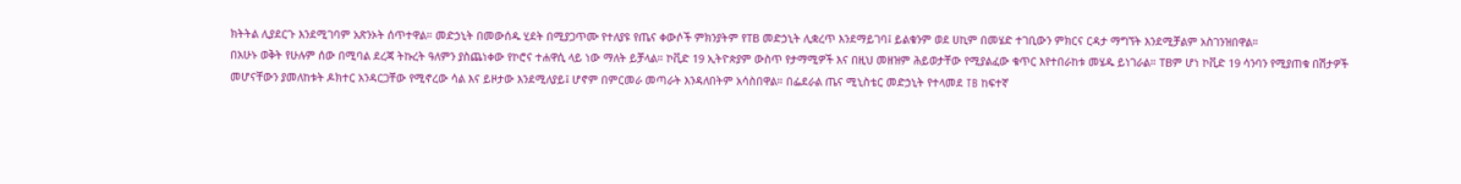ክትትል ሊያደርጉ እንደሚገባም አጽንኦት ሰጥተዋል። መድኃኒት በመውሰዱ ሂደት በሚያጋጥሙ የተለያዩ የጤና ቀውሶች ምክንያትም የTB መድኃኒት ሊቋረጥ እንደማይገባ፤ ይልቁንም ወደ ሀኪም በመሄድ ተገቢውን ምክርና ርዳታ ማግኘት እንደሚቻልም አስገንዝበዋል።
በአሁኑ ወቅት የሁሉም ሰው በሚባል ደረጃ ትኩረት ዓለምን ያስጨነቀው የኮሮና ተሐዋሲ ላይ ነው ማለት ይቻላል። ኮቪድ 19 ኢትዮጵያም ውስጥ የታማሚዎች እና በዚህ መዘዝም ሕይወታቸው የሚያልፈው ቁጥር እየተበራከቱ መሄዱ ይነገራል። TBም ሆነ ኮቪድ 19 ሳንባን የሚያጠቁ በሽታዎች መሆናቸውን ያመለከቱት ዶክተር አንዳርጋቸው የሚኖረው ሳል እና ይዞታው እንደሚለያይ፤ ሆኖም በምርመራ መጣራት እንዳለበትም አሳስበዋል። በፌደራል ጤና ሚኒስቴር መድኃኒት የተላመደ TB ከፍተኛ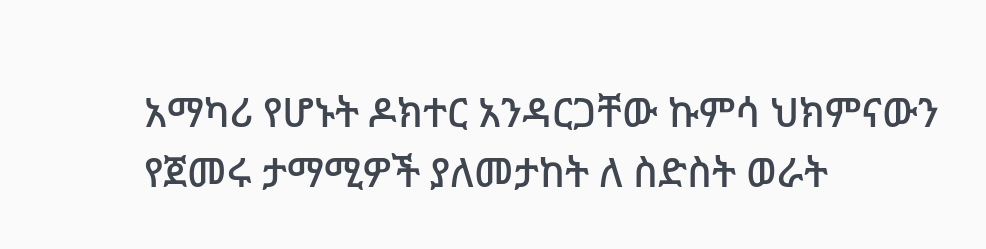አማካሪ የሆኑት ዶክተር አንዳርጋቸው ኩምሳ ህክምናውን የጀመሩ ታማሚዎች ያለመታከት ለ ስድስት ወራት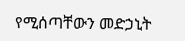የሚሰጣቸውን መድኃኒት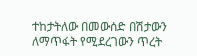ተከታትለው በመውሰድ በሽታውን ለማጥፋት የሚደረገውን ጥረት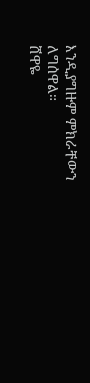እንዲያግዙም ምክራቸውን ለግሰዋል።
ሸዋዬ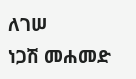ለገሠ
ነጋሽ መሐመድ